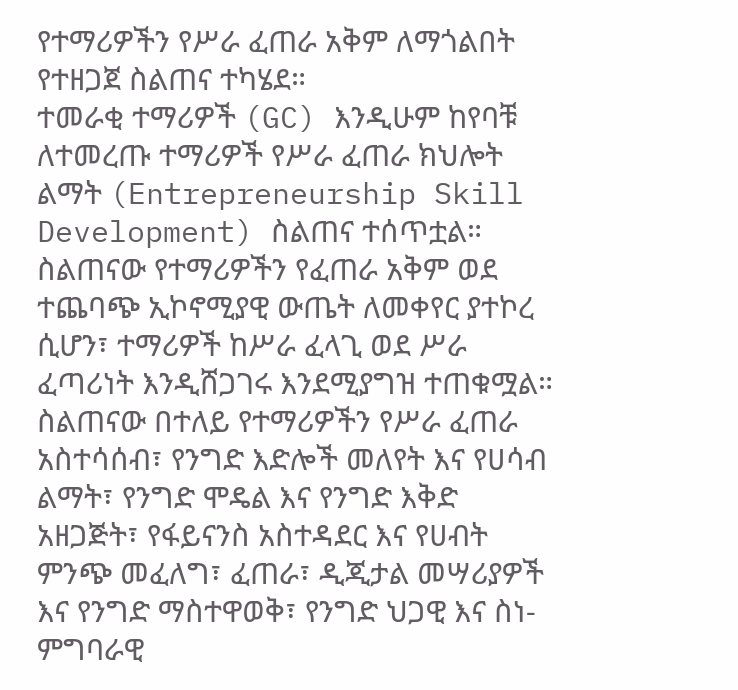የተማሪዎችን የሥራ ፈጠራ አቅም ለማጎልበት የተዘጋጀ ስልጠና ተካሄደ።
ተመራቂ ተማሪዎች (GC) እንዲሁም ከየባቹ ለተመረጡ ተማሪዎች የሥራ ፈጠራ ክህሎት ልማት (Entrepreneurship Skill Development) ስልጠና ተሰጥቷል። ስልጠናው የተማሪዎችን የፈጠራ አቅም ወደ ተጨባጭ ኢኮኖሚያዊ ውጤት ለመቀየር ያተኮረ ሲሆን፣ ተማሪዎች ከሥራ ፈላጊ ወደ ሥራ ፈጣሪነት እንዲሸጋገሩ እንደሚያግዝ ተጠቁሟል።
ስልጠናው በተለይ የተማሪዎችን የሥራ ፈጠራ አስተሳሰብ፣ የንግድ እድሎች መለየት እና የሀሳብ ልማት፣ የንግድ ሞዴል እና የንግድ እቅድ አዘጋጅት፣ የፋይናንስ አስተዳደር እና የሀብት ምንጭ መፈለግ፣ ፈጠራ፣ ዲጂታል መሣሪያዎች እና የንግድ ማስተዋወቅ፣ የንግድ ህጋዊ እና ስነ-ምግባራዊ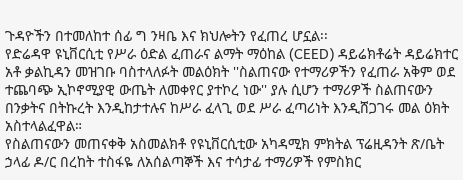ጉዳዮችን በተመለከተ ሰፊ ግ ንዛቤ እና ክህሎትን የፈጠረ ሆኗል፡፡
የድሬዳዋ ዩኒቨርሲቲ የሥራ ዕድል ፈጠራና ልማት ማዕከል (CEED) ዳይሬክቶሬት ዳይሬክተር አቶ ቃልኪዳን መዝገቡ ባስተላለፉት መልዕክት ''ስልጠናው የተማሪዎችን የፈጠራ አቅም ወደ ተጨባጭ ኢኮኖሚያዊ ውጤት ለመቀየር ያተኮረ ነው'' ያሉ ሲሆን ተማሪዎች ስልጠናውን በንቃትና በትኩረት እንዲከታተሉና ከሥራ ፈላጊ ወደ ሥራ ፈጣሪነት እንዲሸጋገሩ መል ዕክት አስተላልፈዋል።
የስልጠናውን መጠናቀቅ አስመልክቶ የዩኒቨርሲቲው አካዳሚክ ምክትል ፕሬዚዳንት ጽ/ቤት ኃላፊ ዶ/ር በረከት ተስፋዬ ለአሰልጣኞች እና ተሳታፊ ተማሪዎች የምስክር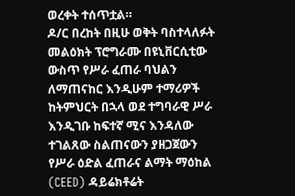ወረቀት ተሰጥቷል።
ዶ/ር በረከት በዚሁ ወቅት ባስተላለፉት መልዕክት ፕሮግራሙ በዩኒቨርሲቲው ውስጥ የሥራ ፈጠራ ባህልን ለማጠናከር እንዲሁም ተማሪዎች ከትምህርት በኋላ ወደ ተግባራዊ ሥራ እንዲገቡ ከፍተኛ ሚና እንዳለው ተገልጸው ስልጠናውን ያዘጋጀውን የሥራ ዕድል ፈጠራና ልማት ማዕከል (CEED) ዳይሬክቶሬት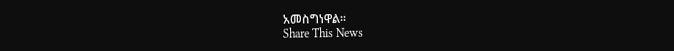አመስግነዋል፡፡
Share This News